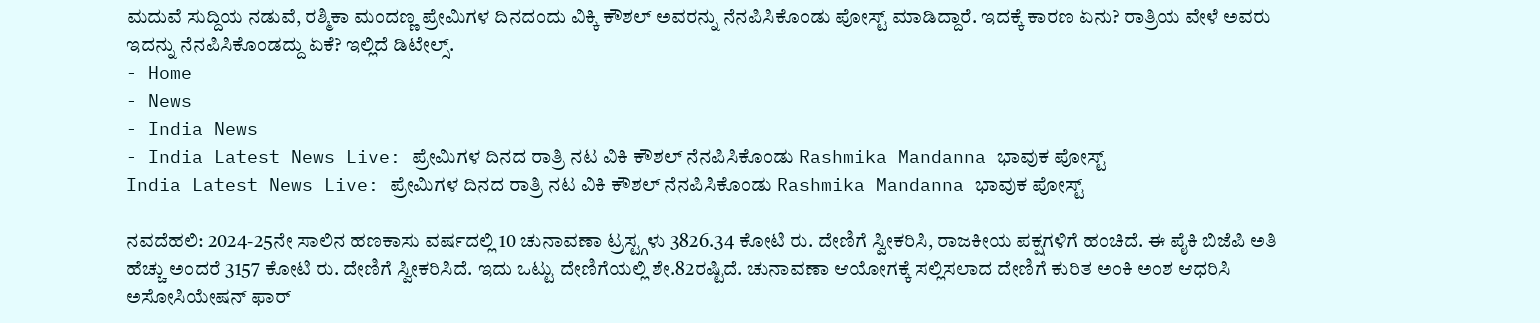ಮದುವೆ ಸುದ್ದಿಯ ನಡುವೆ, ರಶ್ಮಿಕಾ ಮಂದಣ್ಣ ಪ್ರೇಮಿಗಳ ದಿನದಂದು ವಿಕ್ಕಿ ಕೌಶಲ್ ಅವರನ್ನು ನೆನಪಿಸಿಕೊಂಡು ಪೋಸ್ಟ್ ಮಾಡಿದ್ದಾರೆ. ಇದಕ್ಕೆ ಕಾರಣ ಏನು? ರಾತ್ರಿಯ ವೇಳೆ ಅವರು ಇದನ್ನು ನೆನಪಿಸಿಕೊಂಡದ್ದು ಏಕೆ? ಇಲ್ಲಿದೆ ಡಿಟೇಲ್ಸ್.
- Home
- News
- India News
- India Latest News Live: ಪ್ರೇಮಿಗಳ ದಿನದ ರಾತ್ರಿ ನಟ ವಿಕಿ ಕೌಶಲ್ ನೆನಪಿಸಿಕೊಂಡು Rashmika Mandanna ಭಾವುಕ ಪೋಸ್ಟ್
India Latest News Live: ಪ್ರೇಮಿಗಳ ದಿನದ ರಾತ್ರಿ ನಟ ವಿಕಿ ಕೌಶಲ್ ನೆನಪಿಸಿಕೊಂಡು Rashmika Mandanna ಭಾವುಕ ಪೋಸ್ಟ್

ನವದೆಹಲಿ: 2024-25ನೇ ಸಾಲಿನ ಹಣಕಾಸು ವರ್ಷದಲ್ಲಿ 10 ಚುನಾವಣಾ ಟ್ರಸ್ಟ್ಗಳು 3826.34 ಕೋಟಿ ರು. ದೇಣಿಗೆ ಸ್ವೀಕರಿಸಿ, ರಾಜಕೀಯ ಪಕ್ಷಗಳಿಗೆ ಹಂಚಿದೆ. ಈ ಪೈಕಿ ಬಿಜೆಪಿ ಅತಿ ಹೆಚ್ಚು ಅಂದರೆ 3157 ಕೋಟಿ ರು. ದೇಣಿಗೆ ಸ್ವೀಕರಿಸಿದೆ. ಇದು ಒಟ್ಟು ದೇಣಿಗೆಯಲ್ಲಿ ಶೇ.82ರಷ್ಟಿದೆ. ಚುನಾವಣಾ ಆಯೋಗಕ್ಕೆ ಸಲ್ಲಿಸಲಾದ ದೇಣಿಗೆ ಕುರಿತ ಅಂಕಿ ಅಂಶ ಆಧರಿಸಿ ಅಸೋಸಿಯೇಷನ್ ಫಾರ್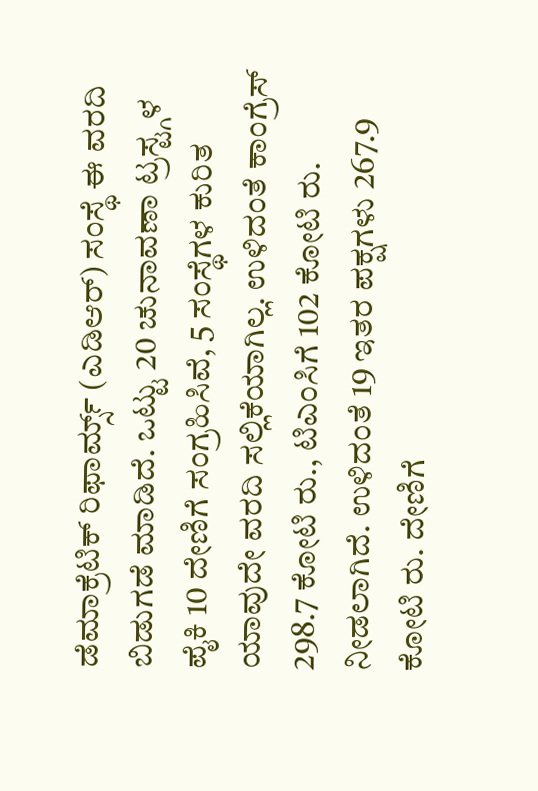ಡೆಮಾಕ್ರೆಟಿಕ್ ರಿಫಾರ್ಮ್ಸ್ (ಎಡಿಆರ್) ಸಂಸ್ಥೆ ಈ ವರದಿ ಬಿಡುಗಡೆ ಮಾಡಿದೆ. ಒಟ್ಟು 20 ಚುನಾವಣಾ ಟ್ರಸ್ಟ್ಗಳ ಪೈಕಿ 10 ದೇಣಿಗೆ ಸಂಗ್ರಹಿಸಿವೆ, 5 ಸಂಸ್ಥೆಗಳ ಕುರಿತ ಯಾವುದೇ ವರದಿ ಸಲ್ಲಿಕೆಯಾಗಿಲ್ಲ. ಉಳಿದಂತೆ ಕಾಂಗ್ರೆಸ್ 298.7 ಕೋಟಿ ರು., ಟಿಎಂಸಿಗೆ 102 ಕೋಟಿ ರು. ನೀಡಲಾಗಿದೆ. ಉಳಿದಂತೆ 19 ಇತರ ಪಕ್ಷಗಳು 267.9 ಕೋಟಿ ರು. ದೇಣಿಗೆ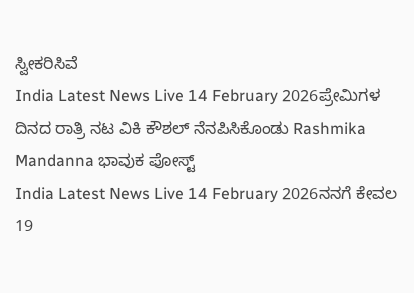ಸ್ವೀಕರಿಸಿವೆ
India Latest News Live 14 February 2026ಪ್ರೇಮಿಗಳ ದಿನದ ರಾತ್ರಿ ನಟ ವಿಕಿ ಕೌಶಲ್ ನೆನಪಿಸಿಕೊಂಡು Rashmika Mandanna ಭಾವುಕ ಪೋಸ್ಟ್
India Latest News Live 14 February 2026ನನಗೆ ಕೇವಲ 19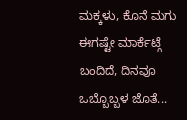ಮಕ್ಕಳು, ಕೊನೆ ಮಗು ಈಗಷ್ಟೇ ಮಾರ್ಕೆಟ್ಗೆ ಬಂದಿದೆ, ದಿನವೂ ಒಬ್ಬೊಬ್ಬಳ ಜೊತೆ...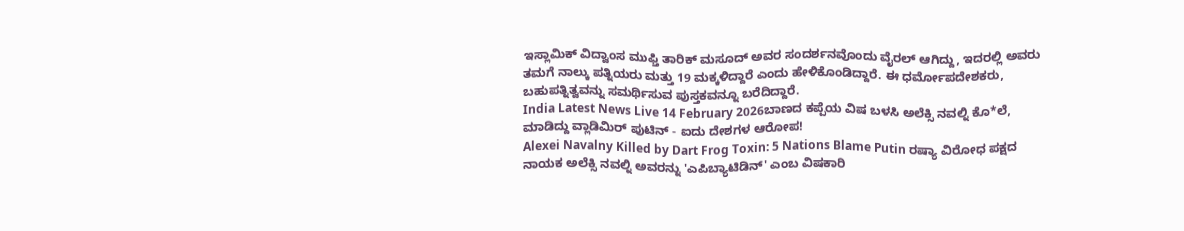ಇಸ್ಲಾಮಿಕ್ ವಿದ್ವಾಂಸ ಮುಫ್ತಿ ತಾರಿಕ್ ಮಸೂದ್ ಅವರ ಸಂದರ್ಶನವೊಂದು ವೈರಲ್ ಆಗಿದ್ದು, ಇದರಲ್ಲಿ ಅವರು ತಮಗೆ ನಾಲ್ಕು ಪತ್ನಿಯರು ಮತ್ತು 19 ಮಕ್ಕಳಿದ್ದಾರೆ ಎಂದು ಹೇಳಿಕೊಂಡಿದ್ದಾರೆ. ಈ ಧರ್ಮೋಪದೇಶಕರು, ಬಹುಪತ್ನಿತ್ವವನ್ನು ಸಮರ್ಥಿಸುವ ಪುಸ್ತಕವನ್ನೂ ಬರೆದಿದ್ದಾರೆ.
India Latest News Live 14 February 2026ಬಾಣದ ಕಪ್ಪೆಯ ವಿಷ ಬಳಸಿ ಅಲೆಕ್ಸಿ ನವಲ್ನಿ ಕೊ*ಲೆ, ಮಾಡಿದ್ದು ವ್ಲಾಡಿಮಿರ್ ಪುಟಿನ್ - ಐದು ದೇಶಗಳ ಆರೋಪ!
Alexei Navalny Killed by Dart Frog Toxin: 5 Nations Blame Putin ರಷ್ಯಾ ವಿರೋಧ ಪಕ್ಷದ ನಾಯಕ ಅಲೆಕ್ಸಿ ನವಲ್ನಿ ಅವರನ್ನು 'ಎಪಿಬ್ಯಾಟಿಡಿನ್' ಎಂಬ ವಿಷಕಾರಿ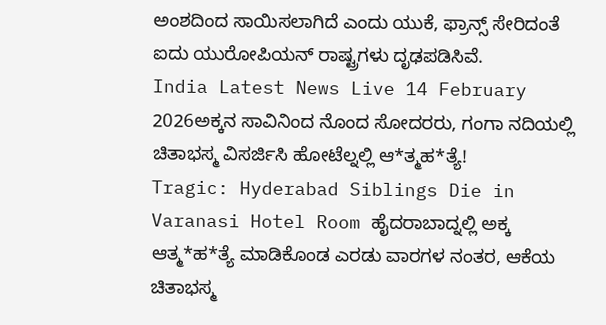ಅಂಶದಿಂದ ಸಾಯಿಸಲಾಗಿದೆ ಎಂದು ಯುಕೆ, ಫ್ರಾನ್ಸ್ ಸೇರಿದಂತೆ ಐದು ಯುರೋಪಿಯನ್ ರಾಷ್ಟ್ರಗಳು ದೃಢಪಡಿಸಿವೆ.
India Latest News Live 14 February 2026ಅಕ್ಕನ ಸಾವಿನಿಂದ ನೊಂದ ಸೋದರರು, ಗಂಗಾ ನದಿಯಲ್ಲಿ ಚಿತಾಭಸ್ಮ ವಿಸರ್ಜಿಸಿ ಹೋಟೆಲ್ನಲ್ಲಿ ಆ*ತ್ಮಹ*ತ್ಯೆ!
Tragic: Hyderabad Siblings Die in Varanasi Hotel Room ಹೈದರಾಬಾದ್ನಲ್ಲಿ ಅಕ್ಕ ಆತ್ಮ*ಹ*ತ್ಯೆ ಮಾಡಿಕೊಂಡ ಎರಡು ವಾರಗಳ ನಂತರ, ಆಕೆಯ ಚಿತಾಭಸ್ಮ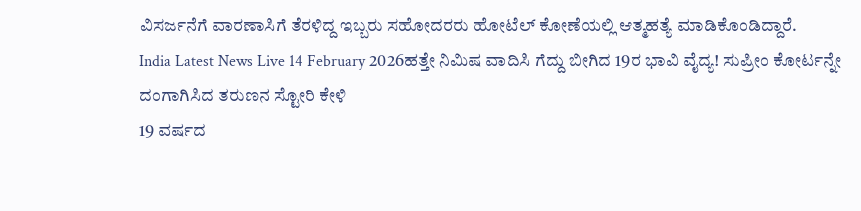ವಿಸರ್ಜನೆಗೆ ವಾರಣಾಸಿಗೆ ತೆರಳಿದ್ದ ಇಬ್ಬರು ಸಹೋದರರು ಹೋಟೆಲ್ ಕೋಣೆಯಲ್ಲಿ ಆತ್ಮಹತ್ಯೆ ಮಾಡಿಕೊಂಡಿದ್ದಾರೆ.
India Latest News Live 14 February 2026ಹತ್ತೇ ನಿಮಿಷ ವಾದಿಸಿ ಗೆದ್ದು ಬೀಗಿದ 19ರ ಭಾವಿ ವೈದ್ಯ! ಸುಪ್ರೀಂ ಕೋರ್ಟನ್ನೇ ದಂಗಾಗಿಸಿದ ತರುಣನ ಸ್ಟೋರಿ ಕೇಳಿ
19 ವರ್ಷದ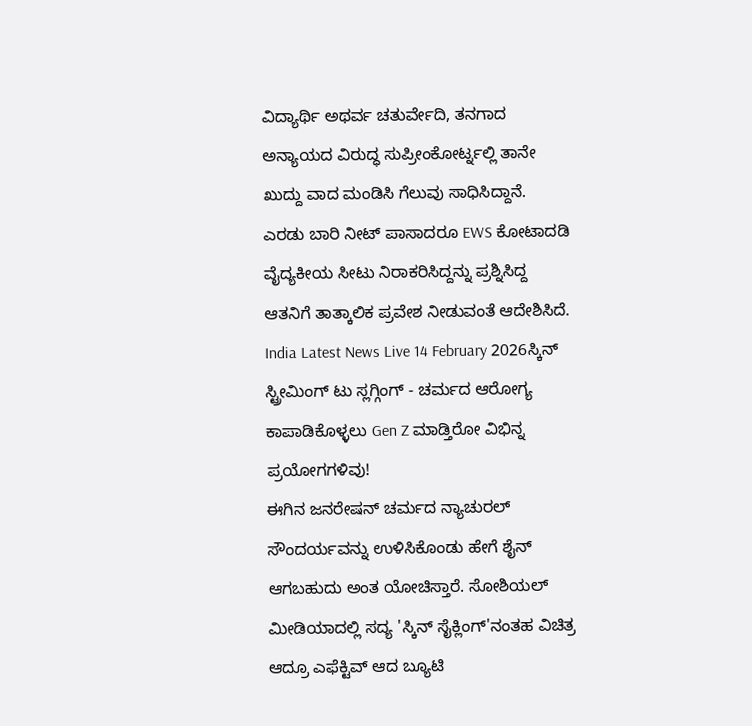ವಿದ್ಯಾರ್ಥಿ ಅಥರ್ವ ಚತುರ್ವೇದಿ, ತನಗಾದ ಅನ್ಯಾಯದ ವಿರುದ್ಧ ಸುಪ್ರೀಂಕೋರ್ಟ್ನಲ್ಲಿ ತಾನೇ ಖುದ್ದು ವಾದ ಮಂಡಿಸಿ ಗೆಲುವು ಸಾಧಿಸಿದ್ದಾನೆ. ಎರಡು ಬಾರಿ ನೀಟ್ ಪಾಸಾದರೂ EWS ಕೋಟಾದಡಿ ವೈದ್ಯಕೀಯ ಸೀಟು ನಿರಾಕರಿಸಿದ್ದನ್ನು ಪ್ರಶ್ನಿಸಿದ್ದ ಆತನಿಗೆ ತಾತ್ಕಾಲಿಕ ಪ್ರವೇಶ ನೀಡುವಂತೆ ಆದೇಶಿಸಿದೆ.
India Latest News Live 14 February 2026ಸ್ಕಿನ್ ಸ್ಟ್ರೀಮಿಂಗ್ ಟು ಸ್ಲಗ್ಗಿಂಗ್ - ಚರ್ಮದ ಆರೋಗ್ಯ ಕಾಪಾಡಿಕೊಳ್ಳಲು Gen Z ಮಾಡ್ತಿರೋ ವಿಭಿನ್ನ ಪ್ರಯೋಗಗಳಿವು!
ಈಗಿನ ಜನರೇಷನ್ ಚರ್ಮದ ನ್ಯಾಚುರಲ್ ಸೌಂದರ್ಯವನ್ನು ಉಳಿಸಿಕೊಂಡು ಹೇಗೆ ಶೈನ್ ಆಗಬಹುದು ಅಂತ ಯೋಚಿಸ್ತಾರೆ. ಸೋಶಿಯಲ್ ಮೀಡಿಯಾದಲ್ಲಿ ಸದ್ಯ 'ಸ್ಕಿನ್ ಸೈಕ್ಲಿಂಗ್'ನಂತಹ ವಿಚಿತ್ರ ಆದ್ರೂ ಎಫೆಕ್ಟಿವ್ ಆದ ಬ್ಯೂಟಿ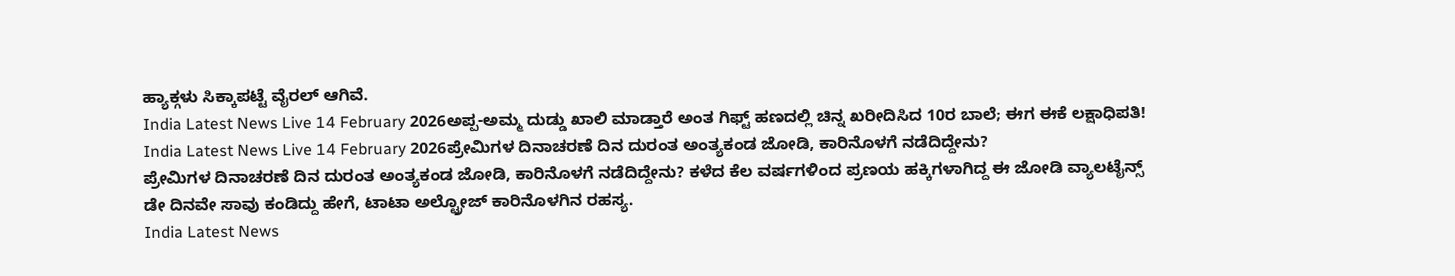ಹ್ಯಾಕ್ಗಳು ಸಿಕ್ಕಾಪಟ್ಟೆ ವೈರಲ್ ಆಗಿವೆ.
India Latest News Live 14 February 2026ಅಪ್ಪ-ಅಮ್ಮ ದುಡ್ಡು ಖಾಲಿ ಮಾಡ್ತಾರೆ ಅಂತ ಗಿಫ್ಟ್ ಹಣದಲ್ಲಿ ಚಿನ್ನ ಖರೀದಿಸಿದ 10ರ ಬಾಲೆ; ಈಗ ಈಕೆ ಲಕ್ಷಾಧಿಪತಿ!
India Latest News Live 14 February 2026ಪ್ರೇಮಿಗಳ ದಿನಾಚರಣೆ ದಿನ ದುರಂತ ಅಂತ್ಯಕಂಡ ಜೋಡಿ, ಕಾರಿನೊಳಗೆ ನಡೆದಿದ್ದೇನು?
ಪ್ರೇಮಿಗಳ ದಿನಾಚರಣೆ ದಿನ ದುರಂತ ಅಂತ್ಯಕಂಡ ಜೋಡಿ, ಕಾರಿನೊಳಗೆ ನಡೆದಿದ್ದೇನು? ಕಳೆದ ಕೆಲ ವರ್ಷಗಳಿಂದ ಪ್ರಣಯ ಹಕ್ಕಿಗಳಾಗಿದ್ದ ಈ ಜೋಡಿ ವ್ಯಾಲಟೈನ್ಸ್ ಡೇ ದಿನವೇ ಸಾವು ಕಂಡಿದ್ದು ಹೇಗೆ, ಟಾಟಾ ಅಲ್ಟ್ರೋಜ್ ಕಾರಿನೊಳಗಿನ ರಹಸ್ಯ.
India Latest News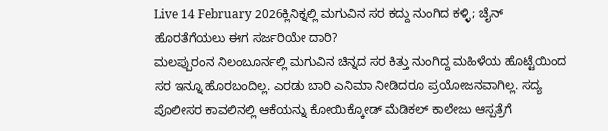Live 14 February 2026ಕ್ಲಿನಿಕ್ನಲ್ಲಿ ಮಗುವಿನ ಸರ ಕದ್ದು ನುಂಗಿದ ಕಳ್ಳಿ; ಚೈನ್ ಹೊರತೆಗೆಯಲು ಈಗ ಸರ್ಜರಿಯೇ ದಾರಿ?
ಮಲಪ್ಪುರಂನ ನಿಲಂಬೂರ್ನಲ್ಲಿ ಮಗುವಿನ ಚಿನ್ನದ ಸರ ಕಿತ್ತು ನುಂಗಿದ್ದ ಮಹಿಳೆಯ ಹೊಟ್ಟೆಯಿಂದ ಸರ ಇನ್ನೂ ಹೊರಬಂದಿಲ್ಲ. ಎರಡು ಬಾರಿ ಎನಿಮಾ ನೀಡಿದರೂ ಪ್ರಯೋಜನವಾಗಿಲ್ಲ. ಸದ್ಯ ಪೊಲೀಸರ ಕಾವಲಿನಲ್ಲಿ ಆಕೆಯನ್ನು ಕೋಯಿಕ್ಕೋಡ್ ಮೆಡಿಕಲ್ ಕಾಲೇಜು ಆಸ್ಪತ್ರೆಗೆ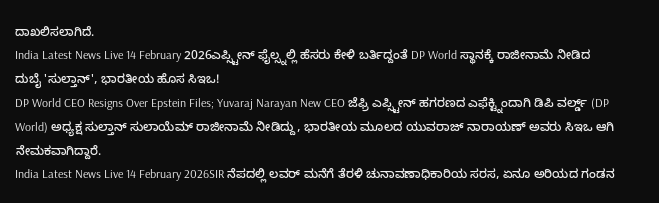ದಾಖಲಿಸಲಾಗಿದೆ.
India Latest News Live 14 February 2026ಎಪ್ಸ್ಟೀನ್ ಫೈಲ್ಸ್ನಲ್ಲಿ ಹೆಸರು ಕೇಳಿ ಬರ್ತಿದ್ದಂತೆ DP World ಸ್ಥಾನಕ್ಕೆ ರಾಜೀನಾಮೆ ನೀಡಿದ ದುಬೈ 'ಸುಲ್ತಾನ್', ಭಾರತೀಯ ಹೊಸ ಸಿಇಒ!
DP World CEO Resigns Over Epstein Files; Yuvaraj Narayan New CEO ಜೆಫ್ರಿ ಎಪ್ಸ್ಟೀನ್ ಹಗರಣದ ಎಫೆಕ್ಟ್ನಿಂದಾಗಿ ಡಿಪಿ ವರ್ಲ್ಡ್ (DP World) ಅಧ್ಯಕ್ಷ ಸುಲ್ತಾನ್ ಸುಲಾಯೆಮ್ ರಾಜೀನಾಮೆ ನೀಡಿದ್ದು, ಭಾರತೀಯ ಮೂಲದ ಯುವರಾಜ್ ನಾರಾಯಣ್ ಅವರು ಸಿಇಒ ಆಗಿ ನೇಮಕವಾಗಿದ್ದಾರೆ.
India Latest News Live 14 February 2026SIR ನೆಪದಲ್ಲಿ ಲವರ್ ಮನೆಗೆ ತೆರಳಿ ಚುನಾವಣಾಧಿಕಾರಿಯ ಸರಸ, ಏನೂ ಅರಿಯದ ಗಂಡನ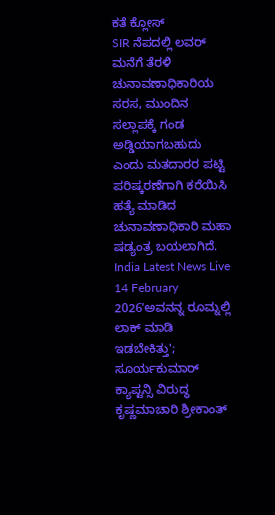ಕತೆ ಕ್ಲೋಸ್
SIR ನೆಪದಲ್ಲಿ ಲವರ್ ಮನೆಗೆ ತೆರಳಿ ಚುನಾವಣಾಧಿಕಾರಿಯ ಸರಸ, ಮುಂದಿನ ಸಲ್ಲಾಪಕ್ಕೆ ಗಂಡ ಅಡ್ಡಿಯಾಗಬಹುದು ಎಂದು ಮತದಾರರ ಪಟ್ಟಿ ಪರಿಷ್ಕರಣೆಗಾಗಿ ಕರೆಯಿಸಿ ಹತ್ಯೆ ಮಾಡಿದ ಚುನಾವಣಾಧಿಕಾರಿ ಮಹಾ ಷಡ್ಯಂತ್ರ ಬಯಲಾಗಿದೆ.
India Latest News Live 14 February 2026'ಅವನನ್ನ ರೂಮ್ನಲ್ಲಿ ಲಾಕ್ ಮಾಡಿ ಇಡಬೇಕಿತ್ತು'; ಸೂರ್ಯಕುಮಾರ್ ಕ್ಯಾಪ್ಟನ್ಸಿ ವಿರುದ್ಧ ಕೃಷ್ಣಮಾಚಾರಿ ಶ್ರೀಕಾಂತ್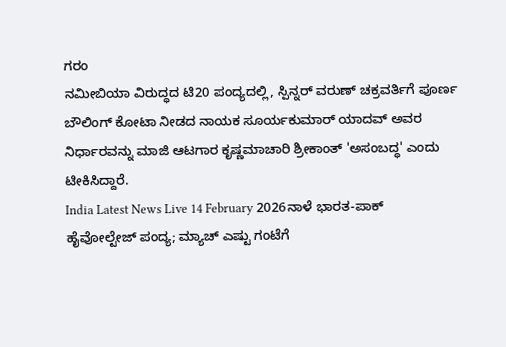ಗರಂ
ನಮೀಬಿಯಾ ವಿರುದ್ಧದ ಟಿ20 ಪಂದ್ಯದಲ್ಲಿ, ಸ್ಪಿನ್ನರ್ ವರುಣ್ ಚಕ್ರವರ್ತಿಗೆ ಪೂರ್ಣ ಬೌಲಿಂಗ್ ಕೋಟಾ ನೀಡದ ನಾಯಕ ಸೂರ್ಯಕುಮಾರ್ ಯಾದವ್ ಅವರ ನಿರ್ಧಾರವನ್ನು ಮಾಜಿ ಆಟಗಾರ ಕೃಷ್ಣಮಾಚಾರಿ ಶ್ರೀಕಾಂತ್ 'ಅಸಂಬದ್ಧ' ಎಂದು ಟೀಕಿಸಿದ್ದಾರೆ.
India Latest News Live 14 February 2026ನಾಳೆ ಭಾರತ-ಪಾಕ್ ಹೈವೋಲ್ಟೇಜ್ ಪಂದ್ಯ; ಮ್ಯಾಚ್ ಎಷ್ಟು ಗಂಟೆಗೆ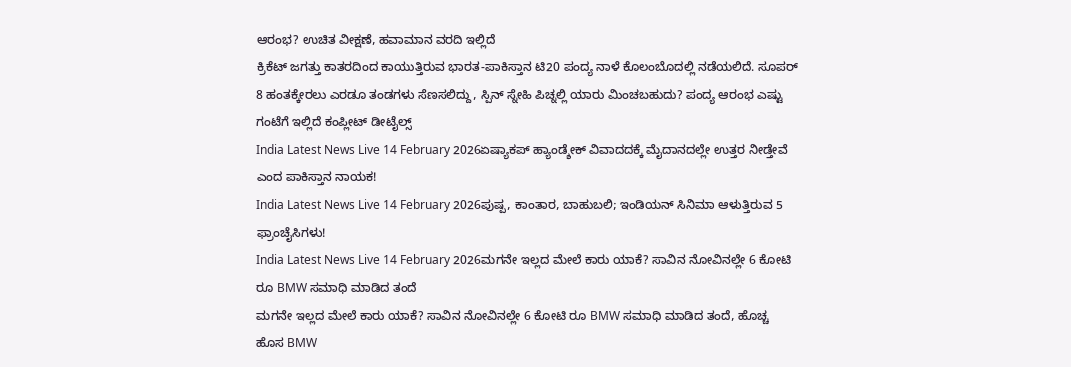ಆರಂಭ? ಉಚಿತ ವೀಕ್ಷಣೆ, ಹವಾಮಾನ ವರದಿ ಇಲ್ಲಿದೆ
ಕ್ರಿಕೆಟ್ ಜಗತ್ತು ಕಾತರದಿಂದ ಕಾಯುತ್ತಿರುವ ಭಾರತ-ಪಾಕಿಸ್ತಾನ ಟಿ20 ಪಂದ್ಯ ನಾಳೆ ಕೊಲಂಬೊದಲ್ಲಿ ನಡೆಯಲಿದೆ. ಸೂಪರ್ 8 ಹಂತಕ್ಕೇರಲು ಎರಡೂ ತಂಡಗಳು ಸೆಣಸಲಿದ್ದು, ಸ್ಪಿನ್ ಸ್ನೇಹಿ ಪಿಚ್ನಲ್ಲಿ ಯಾರು ಮಿಂಚಬಹುದು? ಪಂದ್ಯ ಆರಂಭ ಎಷ್ಟು ಗಂಟೆಗೆ ಇಲ್ಲಿದೆ ಕಂಪ್ಲೀಟ್ ಡೀಟೈಲ್ಸ್
India Latest News Live 14 February 2026ಏಷ್ಯಾಕಪ್ ಹ್ಯಾಂಡ್ಶೇಕ್ ವಿವಾದದಕ್ಕೆ ಮೈದಾನದಲ್ಲೇ ಉತ್ತರ ನೀಡ್ತೇವೆ ಎಂದ ಪಾಕಿಸ್ತಾನ ನಾಯಕ!
India Latest News Live 14 February 2026ಪುಷ್ಪ, ಕಾಂತಾರ, ಬಾಹುಬಲಿ; ಇಂಡಿಯನ್ ಸಿನಿಮಾ ಆಳುತ್ತಿರುವ 5 ಫ್ರಾಂಚೈಸಿಗಳು!
India Latest News Live 14 February 2026ಮಗನೇ ಇಲ್ಲದ ಮೇಲೆ ಕಾರು ಯಾಕೆ? ಸಾವಿನ ನೋವಿನಲ್ಲೇ 6 ಕೋಟಿ ರೂ BMW ಸಮಾಧಿ ಮಾಡಿದ ತಂದೆ
ಮಗನೇ ಇಲ್ಲದ ಮೇಲೆ ಕಾರು ಯಾಕೆ? ಸಾವಿನ ನೋವಿನಲ್ಲೇ 6 ಕೋಟಿ ರೂ BMW ಸಮಾಧಿ ಮಾಡಿದ ತಂದೆ, ಹೊಚ್ಚ ಹೊಸ BMW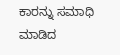ಕಾರನ್ನು ಸಮಾಧಿ ಮಾಡಿದ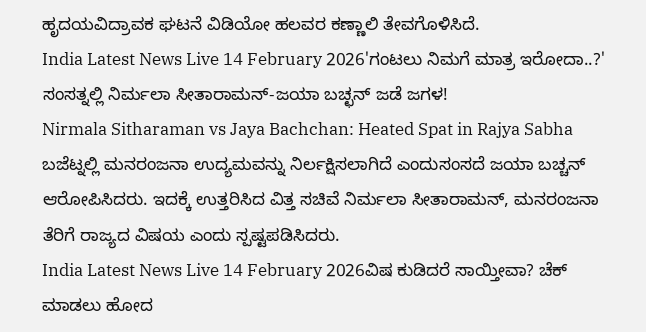ಹೃದಯವಿದ್ರಾವಕ ಘಟನೆ ವಿಡಿಯೋ ಹಲವರ ಕಣ್ಣಾಲಿ ತೇವಗೊಳಿಸಿದೆ.
India Latest News Live 14 February 2026'ಗಂಟಲು ನಿಮಗೆ ಮಾತ್ರ ಇರೋದಾ..?' ಸಂಸತ್ನಲ್ಲಿ ನಿರ್ಮಲಾ ಸೀತಾರಾಮನ್-ಜಯಾ ಬಚ್ಛನ್ ಜಡೆ ಜಗಳ!
Nirmala Sitharaman vs Jaya Bachchan: Heated Spat in Rajya Sabha ಬಜೆಟ್ನಲ್ಲಿ ಮನರಂಜನಾ ಉದ್ಯಮವನ್ನು ನಿರ್ಲಕ್ಷಿಸಲಾಗಿದೆ ಎಂದುಸಂಸದೆ ಜಯಾ ಬಚ್ಚನ್ ಆರೋಪಿಸಿದರು. ಇದಕ್ಕೆ ಉತ್ತರಿಸಿದ ವಿತ್ತ ಸಚಿವೆ ನಿರ್ಮಲಾ ಸೀತಾರಾಮನ್, ಮನರಂಜನಾ ತೆರಿಗೆ ರಾಜ್ಯದ ವಿಷಯ ಎಂದು ಸ್ಪಷ್ಟಪಡಿಸಿದರು.
India Latest News Live 14 February 2026ವಿಷ ಕುಡಿದರೆ ಸಾಯ್ತೀವಾ? ಚೆಕ್ ಮಾಡಲು ಹೋದ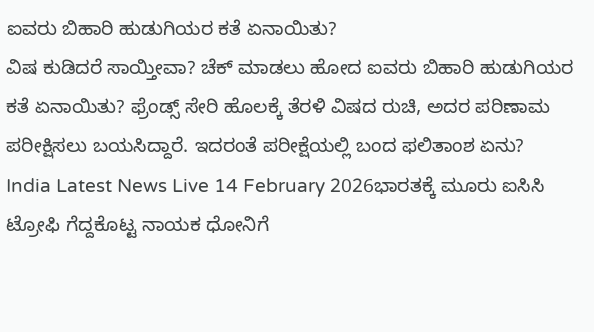ಐವರು ಬಿಹಾರಿ ಹುಡುಗಿಯರ ಕತೆ ಏನಾಯಿತು?
ವಿಷ ಕುಡಿದರೆ ಸಾಯ್ತೀವಾ? ಚೆಕ್ ಮಾಡಲು ಹೋದ ಐವರು ಬಿಹಾರಿ ಹುಡುಗಿಯರ ಕತೆ ಏನಾಯಿತು? ಫ್ರೆಂಡ್ಸ್ ಸೇರಿ ಹೊಲಕ್ಕೆ ತೆರಳಿ ವಿಷದ ರುಚಿ, ಅದರ ಪರಿಣಾಮ ಪರೀಕ್ಷಿಸಲು ಬಯಸಿದ್ದಾರೆ. ಇದರಂತೆ ಪರೀಕ್ಷೆಯಲ್ಲಿ ಬಂದ ಫಲಿತಾಂಶ ಏನು?
India Latest News Live 14 February 2026ಭಾರತಕ್ಕೆ ಮೂರು ಐಸಿಸಿ ಟ್ರೋಫಿ ಗೆದ್ದಕೊಟ್ಟ ನಾಯಕ ಧೋನಿಗೆ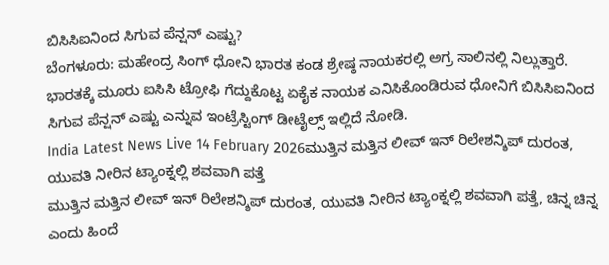ಬಿಸಿಸಿಐನಿಂದ ಸಿಗುವ ಪೆನ್ಷನ್ ಎಷ್ಟು?
ಬೆಂಗಳೂರು: ಮಹೇಂದ್ರ ಸಿಂಗ್ ಧೋನಿ ಭಾರತ ಕಂಡ ಶ್ರೇಷ್ಠ ನಾಯಕರಲ್ಲಿ ಅಗ್ರ ಸಾಲಿನಲ್ಲಿ ನಿಲ್ಲುತ್ತಾರೆ. ಭಾರತಕ್ಕೆ ಮೂರು ಐಸಿಸಿ ಟ್ರೋಫಿ ಗೆದ್ದುಕೊಟ್ಟ ಏಕೈಕ ನಾಯಕ ಎನಿಸಿಕೊಂಡಿರುವ ಧೋನಿಗೆ ಬಿಸಿಸಿಐನಿಂದ ಸಿಗುವ ಪೆನ್ಷನ್ ಎಷ್ಟು ಎನ್ನುವ ಇಂಟ್ರೆಸ್ಟಿಂಗ್ ಡೀಟೈಲ್ಸ್ ಇಲ್ಲಿದೆ ನೋಡಿ.
India Latest News Live 14 February 2026ಮುತ್ತಿನ ಮತ್ತಿನ ಲೀವ್ ಇನ್ ರಿಲೇಶನ್ಶಿಪ್ ದುರಂತ, ಯುವತಿ ನೀರಿನ ಟ್ಯಾಂಕ್ನಲ್ಲಿ ಶವವಾಗಿ ಪತ್ತೆ
ಮುತ್ತಿನ ಮತ್ತಿನ ಲೀವ್ ಇನ್ ರಿಲೇಶನ್ಶಿಪ್ ದುರಂತ, ಯುವತಿ ನೀರಿನ ಟ್ಯಾಂಕ್ನಲ್ಲಿ ಶವವಾಗಿ ಪತ್ತೆ, ಚಿನ್ನ ಚಿನ್ನ ಎಂದು ಹಿಂದೆ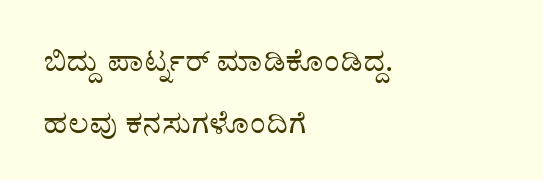ಬಿದ್ದು ಪಾರ್ಟ್ನರ್ ಮಾಡಿಕೊಂಡಿದ್ದ. ಹಲವು ಕನಸುಗಳೊಂದಿಗೆ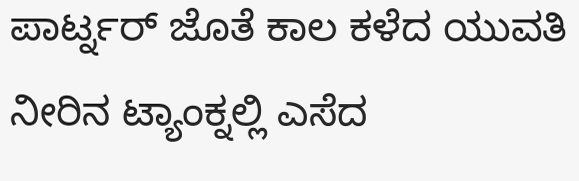ಪಾರ್ಟ್ನರ್ ಜೊತೆ ಕಾಲ ಕಳೆದ ಯುವತಿ ನೀರಿನ ಟ್ಯಾಂಕ್ನಲ್ಲಿ ಎಸೆದ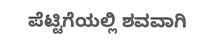ಪೆಟ್ಟಿಗೆಯಲ್ಲಿ ಶವವಾಗಿ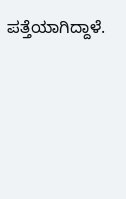ಪತ್ತೆಯಾಗಿದ್ದಾಳೆ.